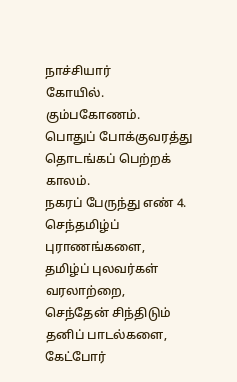நாச்சியார்
கோயில்.
கும்பகோணம்.
பொதுப் போக்குவரத்து தொடங்கப் பெற்றக் காலம்.
நகரப் பேருந்து எண் 4.
செந்தமிழ்ப் புராணங்களை,
தமிழ்ப் புலவர்கள் வரலாற்றை,
செந்தேன் சிந்திடும் தனிப் பாடல்களை, கேட்போர்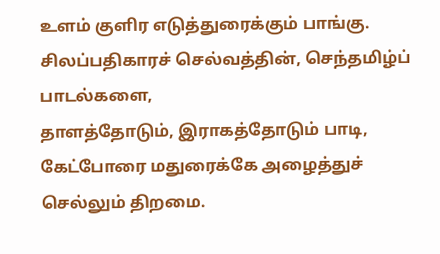உளம் குளிர எடுத்துரைக்கும் பாங்கு.
சிலப்பதிகாரச் செல்வத்தின், செந்தமிழ்ப் பாடல்களை,
தாளத்தோடும், இராகத்தோடும் பாடி, கேட்போரை மதுரைக்கே அழைத்துச் செல்லும் திறமை.